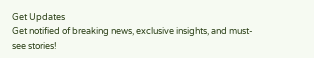Get Updates
Get notified of breaking news, exclusive insights, and must-see stories!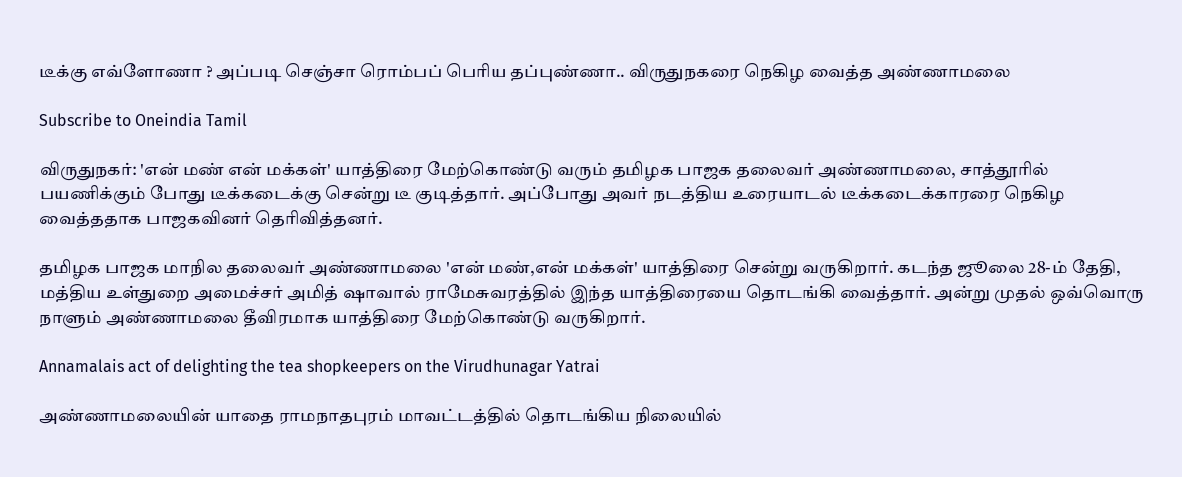டீக்கு எவ்ளோணா ? அப்படி செஞ்சா ரொம்பப் பெரிய தப்புண்ணா.. விருதுநகரை நெகிழ வைத்த அண்ணாமலை

Subscribe to Oneindia Tamil

விருதுநகர்: 'என் மண் என் மக்கள்' யாத்திரை மேற்கொண்டு வரும் தமிழக பாஜக தலைவர் அண்ணாமலை, சாத்தூரில் பயணிக்கும் போது டீக்கடைக்கு சென்று டீ குடித்தார். அப்போது அவர் நடத்திய உரையாடல் டீக்கடைக்காரரை நெகிழ வைத்ததாக பாஜகவினர் தெரிவித்தனர்.

தமிழக பாஜக மாநில தலைவர் அண்ணாமலை 'என் மண்,என் மக்கள்' யாத்திரை சென்று வருகிறார். கடந்த ஜூலை 28-ம் தேதி, மத்திய உள்துறை அமைச்சர் அமித் ஷாவால் ராமேசுவரத்தில் இந்த யாத்திரையை தொடங்கி வைத்தார். அன்று முதல் ஒவ்வொரு நாளும் அண்ணாமலை தீவிரமாக யாத்திரை மேற்கொண்டு வருகிறார்.

Annamalais act of delighting the tea shopkeepers on the Virudhunagar Yatrai

அண்ணாமலையின் யாதை ராமநாதபுரம் மாவட்டத்தில் தொடங்கிய நிலையில்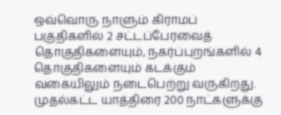ஒவ்வொரு நாளும் கிராமப் பகுதிகளில் 2 சட்டப்பேரவைத் தொகுதிகளையும், நகர்ப்புறங்களில் 4 தொகுதிகளையும் கடக்கும் வகையிலும் நடைபெற்று வருகிறது. முதல்கட்ட யாத்திரை 200 நாட்களுக்கு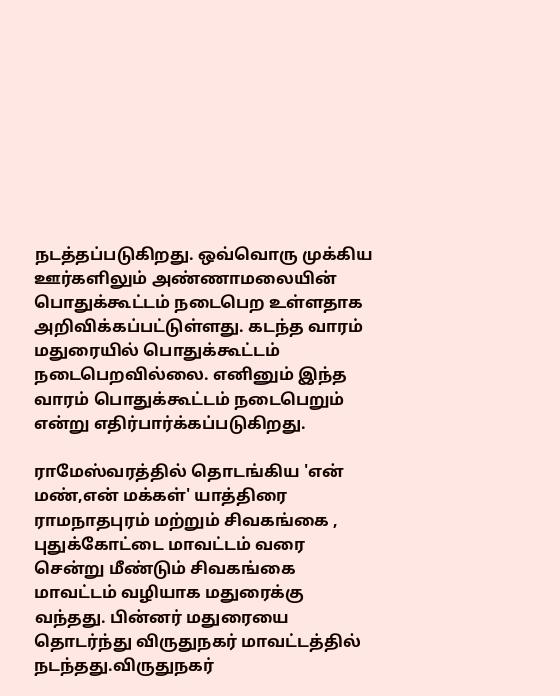நடத்தப்படுகிறது. ஒவ்வொரு முக்கிய ஊர்களிலும் அண்ணாமலையின் பொதுக்கூட்டம் நடைபெற உள்ளதாக அறிவிக்கப்பட்டுள்ளது. கடந்த வாரம் மதுரையில் பொதுக்கூட்டம் நடைபெறவில்லை. எனினும் இந்த வாரம் பொதுக்கூட்டம் நடைபெறும் என்று எதிர்பார்க்கப்படுகிறது.

ராமேஸ்வரத்தில் தொடங்கிய 'என் மண்,என் மக்கள்' யாத்திரை ராமநாதபுரம் மற்றும் சிவகங்கை , புதுக்கோட்டை மாவட்டம் வரை சென்று மீண்டும் சிவகங்கை மாவட்டம் வழியாக மதுரைக்கு வந்தது. பின்னர் மதுரையை தொடர்ந்து விருதுநகர் மாவட்டத்தில் நடந்தது.விருதுநகர்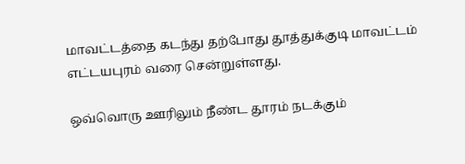மாவட்டத்தை கடந்து தற்போது தூத்துக்குடி மாவட்டம் எட்டயபுரம் வரை சென்றுள்ளது.

ஒவ்வொரு ஊரிலும் நீண்ட தூரம் நடக்கும்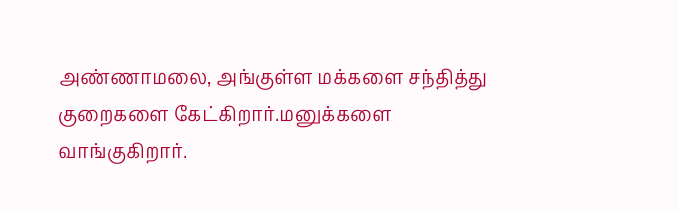அண்ணாமலை, அங்குள்ள மக்களை சந்தித்து குறைகளை கேட்கிறார்.மனுக்களை வாங்குகிறார்.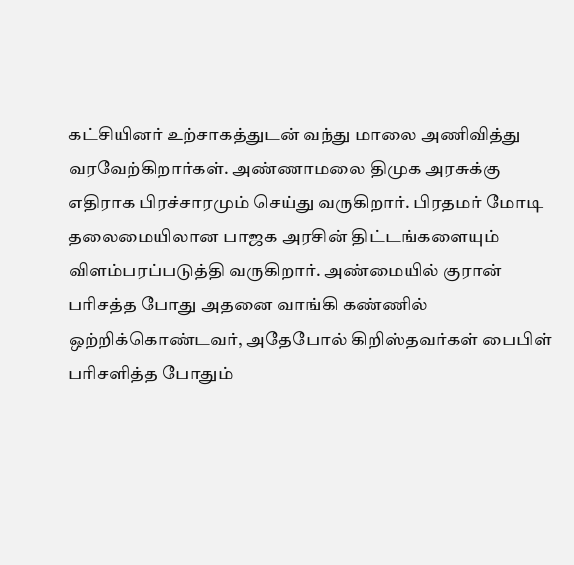கட்சியினர் உற்சாகத்துடன் வந்து மாலை அணிவித்து வரவேற்கிறார்கள். அண்ணாமலை திமுக அரசுக்கு எதிராக பிரச்சாரமும் செய்து வருகிறார். பிரதமர் மோடி தலைமையிலான பாஜக அரசின் திட்டங்களையும் விளம்பரப்படுத்தி வருகிறார். அண்மையில் குரான் பரிசத்த போது அதனை வாங்கி கண்ணில் ஒற்றிக்கொண்டவர், அதேபோல் கிறிஸ்தவர்கள் பைபிள் பரிசளித்த போதும்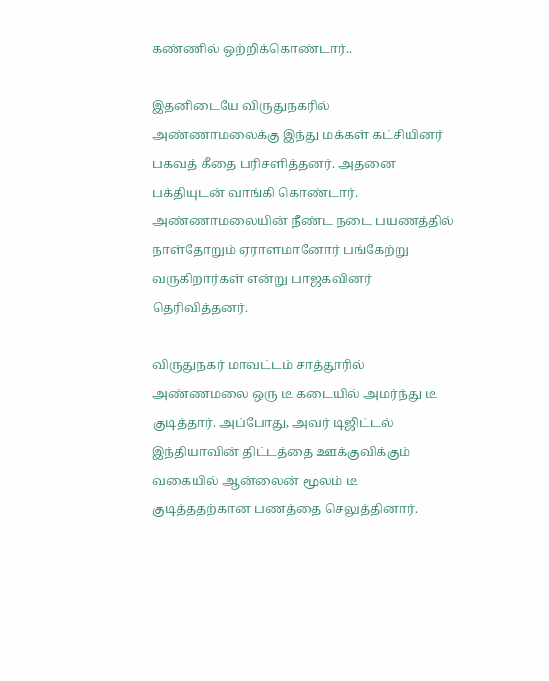கண்ணில் ஒற்றிக்கொண்டார்..

இதனிடையே விருதுநகரில் அண்ணாமலைக்கு இந்து மக்கள் கட்சியினர் பகவத் கீதை பரிசளித்தனர். அதனை பக்தியுடன் வாங்கி கொண்டார். அண்ணாமலையின் நீண்ட நடை பயணத்தில் நாள்தோறும் ஏராளமானோர் பங்கேற்று வருகிறார்கள் என்று பாஜகவினர் தெரிவித்தனர்.

விருதுநகர் மாவட்டம் சாத்தூரில் அண்ணமலை ஒரு டீ கடையில் அமர்ந்து டீ குடித்தார். அப்போது, அவர் டிஜிட்டல் இந்தியாவின் திட்டத்தை ஊக்குவிக்கும் வகையில் ஆன்லைன் மூலம் டீ குடித்ததற்கான பணத்தை செலுத்தினார்.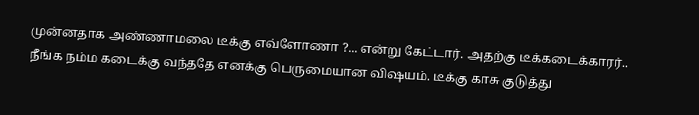முன்னதாக அண்ணாமலை டீக்கு எவ்ளோணா ?... என்று கேட்டார். அதற்கு டீக்கடைக்காரர்.. நீங்க நம்ம கடைக்கு வந்ததே எனக்கு பெருமையான விஷயம். டீக்கு காசு குடுத்து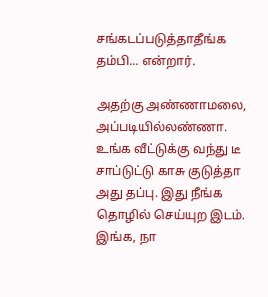சங்கடப்படுத்தாதீங்க தம்பி... என்றார்.

அதற்கு அண்ணாமலை, அப்படியில்லண்ணா. உங்க வீட்டுக்கு வந்து டீ சாப்டுட்டு காசு குடுத்தா அது தப்பு. இது நீங்க தொழில் செய்யுற இடம். இங்க, நா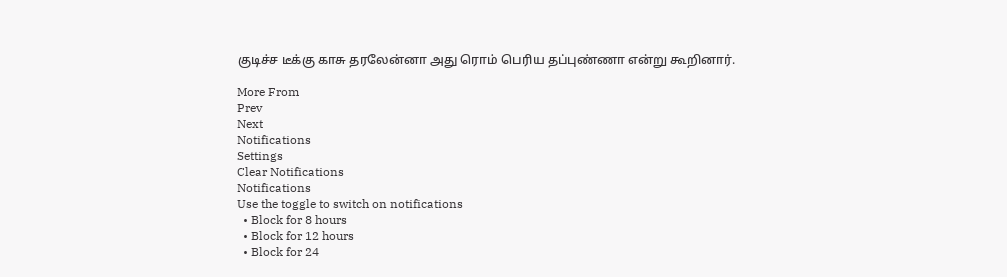குடிச்ச டீக்கு காசு தரலேன்னா அது ரொம் பெரிய தப்புண்ணா என்று கூறினார்.

More From
Prev
Next
Notifications
Settings
Clear Notifications
Notifications
Use the toggle to switch on notifications
  • Block for 8 hours
  • Block for 12 hours
  • Block for 24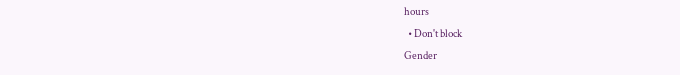hours
  • Don't block
Gender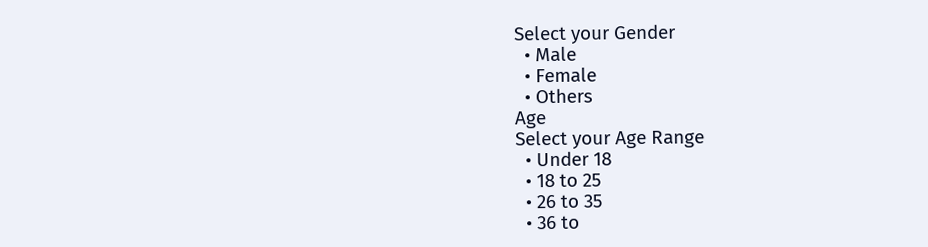Select your Gender
  • Male
  • Female
  • Others
Age
Select your Age Range
  • Under 18
  • 18 to 25
  • 26 to 35
  • 36 to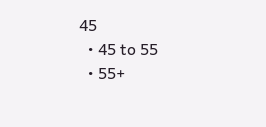45
  • 45 to 55
  • 55+